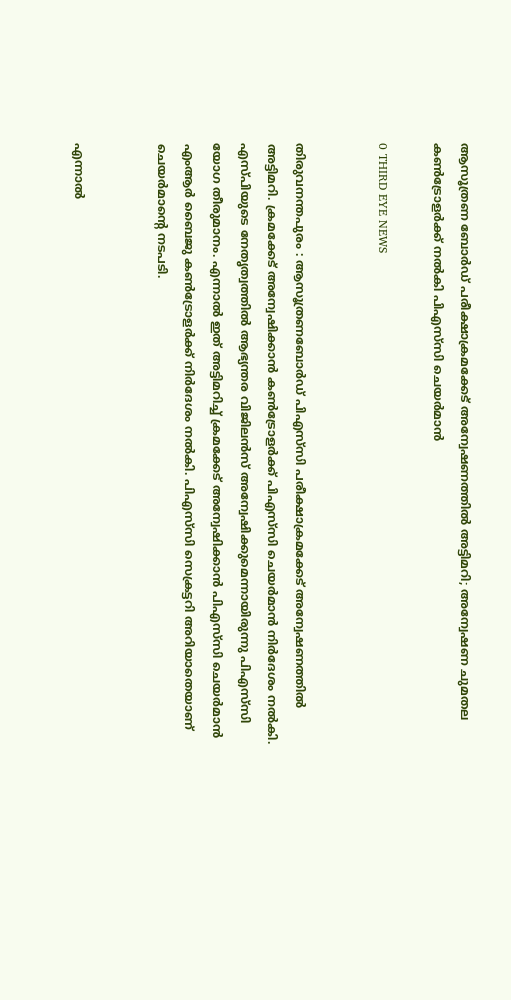ആസൂത്രണ ബോർഡ് പരീക്ഷാക്രമക്കേട് അന്വേഷണത്തില്‍ അട്ടിമറി; അന്വേഷണ ചുമതല കണ്‍ട്രോളര്‍ക്ക് നല്‍കി പിഎസ്‌സി ചെയര്‍മാന്‍

0 THIRD EYE NEWS


തിരുവനന്തപുരം : ആസൂത്രണബോര്‍ഡ് പിഎസ്‌സി പരീക്ഷാക്രമക്കേട് അന്വേഷണത്തില്‍ അട്ടിമറി. ക്രമക്കേട് അന്വേഷിക്കാന്‍ കണ്‍ട്രോളര്‍ക്ക് പിഎസ്‌സി ചെയര്‍മാന്‍ നിര്‍ദേശം നല്‍കി. എസ്പിയുടെ നേതൃത്വത്തില്‍ ആഭ്യന്തര വിജിലന്‍സ് അന്വേഷിക്കുമെന്നായിരുന്നു പിഎസ്‌സി യോഗ തീരുമാനം. എന്നാല്‍ ഇത് അട്ടിമറിച്ച് ക്രമക്കേട് അന്വേഷിക്കാന്‍ പിഎസ്‌സി ചെയര്‍മാന്‍ എംആര്‍ ബൈജു കണ്‍ട്രോളര്‍ക്ക് നിര്‍ദേശം നല്‍കി. പിഎസ്‌സി സെക്രട്ടറി അറിയാതെയാണ് ചെയര്‍മാന്റെ നടപടി.


എന്നാല്‍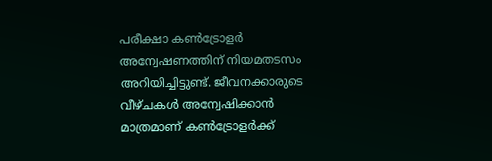പരീക്ഷാ കണ്‍ട്രോളര്‍ അന്വേഷണത്തിന് നിയമതടസം അറിയിച്ചിട്ടുണ്ട്. ജീവനക്കാരുടെ വീഴ്ചകള്‍ അന്വേഷിക്കാന്‍ മാത്രമാണ് കണ്‍ട്രോളര്‍ക്ക്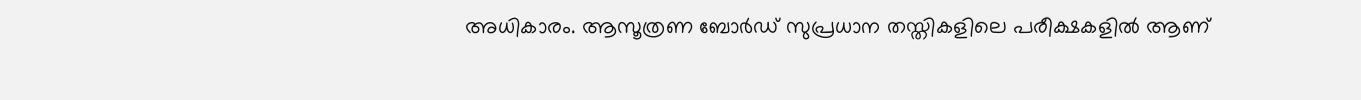അധികാരം. ആസൂത്രണ ബോര്‍ഡ് സുപ്രധാന തസ്തികളിലെ പരീക്ഷകളില്‍ ആണ്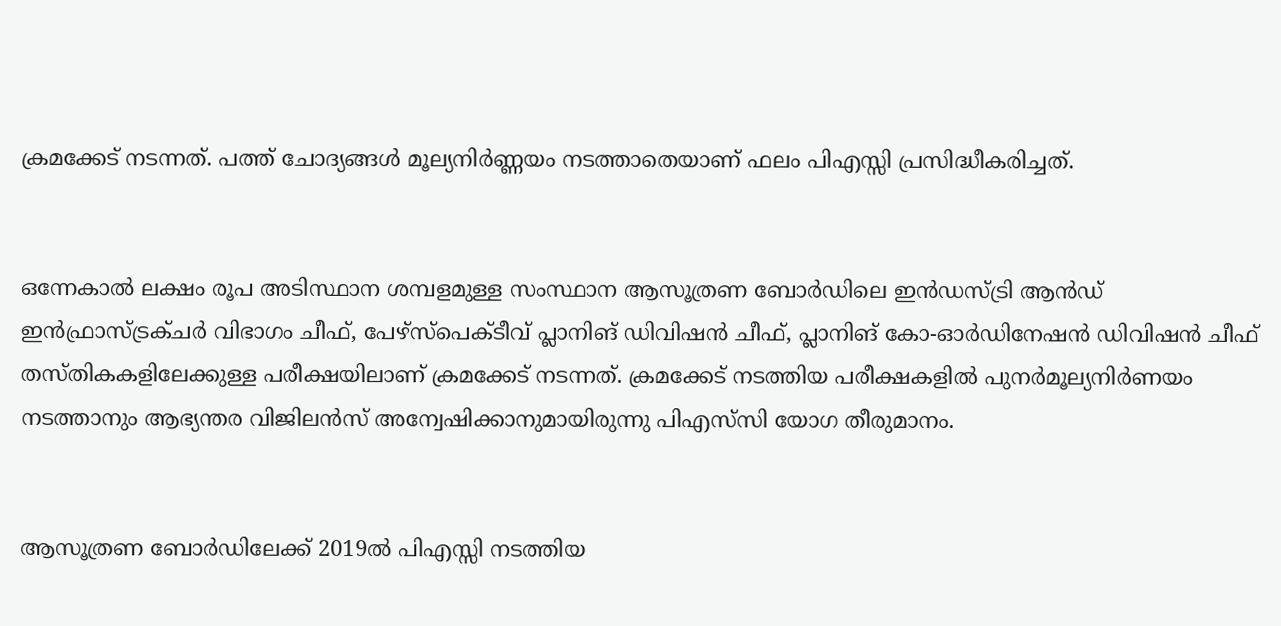ക്രമക്കേട് നടന്നത്. പത്ത് ചോദ്യങ്ങള്‍ മൂല്യനിര്‍ണ്ണയം നടത്താതെയാണ് ഫലം പിഎസ്സി പ്രസിദ്ധീകരിച്ചത്.


ഒന്നേകാല്‍ ലക്ഷം രൂപ അടിസ്ഥാന ശമ്പളമുള്ള സംസ്ഥാന ആസൂത്രണ ബോര്‍ഡിലെ ഇന്‍ഡസ്ട്രി ആന്‍ഡ് ഇന്‍ഫ്രാസ്ട്രക്ചര്‍ വിഭാഗം ചീഫ്, പേഴ്സ്പെക്ടീവ് പ്ലാനിങ് ഡിവിഷന്‍ ചീഫ്, പ്ലാനിങ് കോ-ഓര്‍ഡിനേഷന്‍ ഡിവിഷന്‍ ചീഫ് തസ്തികകളിലേക്കുള്ള പരീക്ഷയിലാണ് ക്രമക്കേട് നടന്നത്. ക്രമക്കേട് നടത്തിയ പരീക്ഷകളില്‍ പുനര്‍മൂല്യനിര്‍ണയം നടത്താനും ആഭ്യന്തര വിജിലന്‍സ് അന്വേഷിക്കാനുമായിരുന്നു പിഎസ്‌സി യോഗ തീരുമാനം.


ആസൂത്രണ ബോര്‍ഡിലേക്ക് 2019ല്‍ പിഎസ്സി നടത്തിയ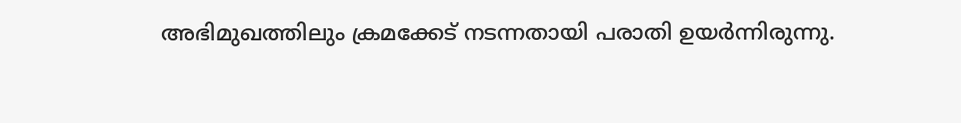അഭിമുഖത്തിലും ക്രമക്കേട് നടന്നതായി പരാതി ഉയര്‍ന്നിരുന്നു.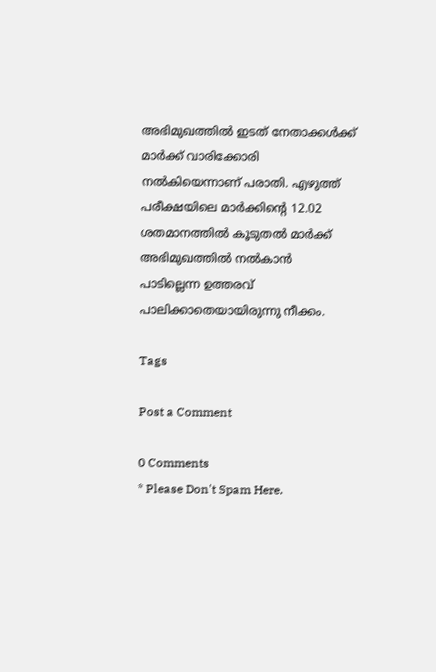അഭിമുഖത്തില്‍ ഇടത് നേതാക്കള്‍ക്ക് മാര്‍ക്ക് വാരിക്കോരി നല്‍കിയെന്നാണ് പരാതി. എഴുത്ത് പരീക്ഷയിലെ മാര്‍ക്കിന്റെ 12.02 ശതമാനത്തില്‍ കൂടുതല്‍ മാര്‍ക്ക് അഭിമുഖത്തില്‍ നല്‍കാന്‍ പാടില്ലെന്ന ഉത്തരവ് പാലിക്കാതെയായിരുന്നു നീക്കം.

Tags

Post a Comment

0 Comments
* Please Don't Spam Here.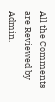All the Comments are Reviewed by Admin.